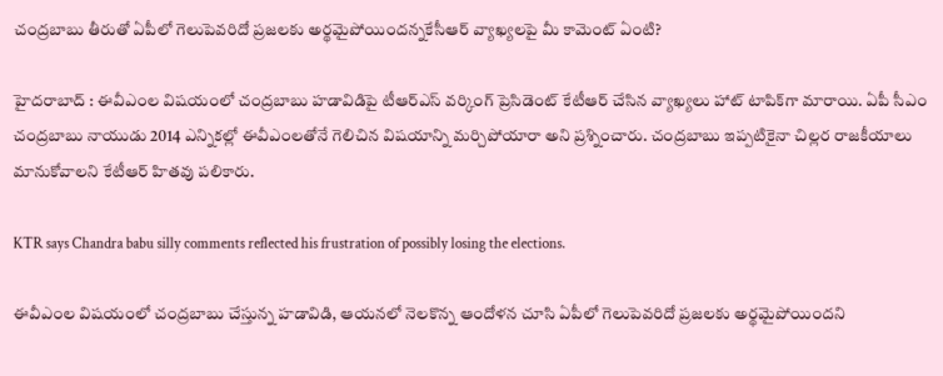చంద్రబాబు తీరుతో ఏపీలో గెలుపెవరిదో ప్రజలకు అర్థమైపోయిందన్నకేసీఆర్ వ్యాఖ్యలపై మీ కామెంట్ ఏంటి?

హైదరాబాద్ : ఈవీఎంల విషయంలో చంద్రబాబు హడావిడిపై టీఆర్ఎస్ వర్కింగ్ ప్రెసిడెంట్ కేటీఆర్ చేసిన వ్యాఖ్యలు హాట్ టాపిక్‌గా మారాయి. ఏపీ సీఎం చంద్రబాబు నాయుడు 2014 ఎన్నికల్లో ఈవీఎంలతోనే గెలిచిన విషయాన్ని మర్చిపోయారా అని ప్రశ్నించారు. చంద్రబాబు ఇప్పటికైనా చిల్లర రాజకీయాలు మానుకోవాలని కేటీఆర్ హితవు పలికారు.

KTR says Chandra babu silly comments reflected his frustration of possibly losing the elections.

ఈవీఎంల విషయంలో చంద్రబాబు చేస్తున్న హడావిడి, ఆయనలో నెలకొన్న ఆందోళన చూసి ఏపీలో గెలుపెవరిదో ప్రజలకు అర్థమైపోయిందని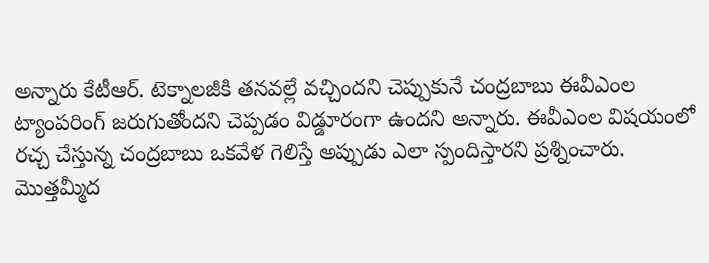అన్నారు కేటీఆర్. టెక్నాలజీకి తనవల్లే వచ్చిందని చెప్పుకునే చంద్రబాబు ఈవీఎంల ట్యాంపరింగ్ జరుగుతోందని చెప్పడం విడ్డూరంగా ఉందని అన్నారు. ఈవీఎంల విషయంలో రచ్చ చేస్తున్న చంద్రబాబు ఒకవేళ గెలిస్తే అప్పుడు ఎలా స్పందిస్తారని ప్రశ్నించారు. మొత్తమ్మీద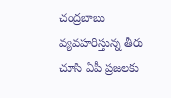చంద్రబాబు వ్యవహరిస్తున్న తీరు చూసి ఏపీ ప్రజలకు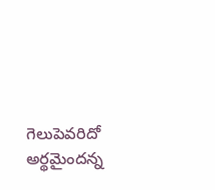గెలుపెవరిదో అర్థమైందన్న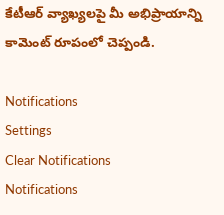కేటీఆర్ వ్యాఖ్యలపై మీ అభిప్రాయాన్ని కామెంట్ రూపంలో చెప్పండి.

Notifications
Settings
Clear Notifications
Notifications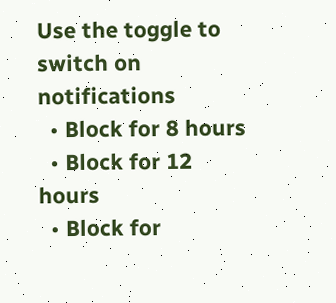Use the toggle to switch on notifications
  • Block for 8 hours
  • Block for 12 hours
  • Block for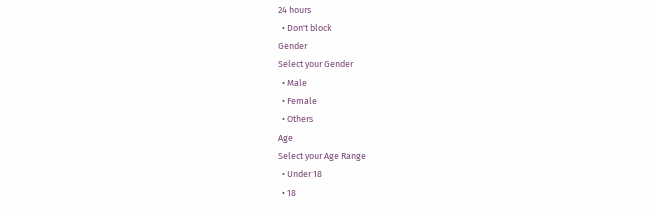24 hours
  • Don't block
Gender
Select your Gender
  • Male
  • Female
  • Others
Age
Select your Age Range
  • Under 18
  • 18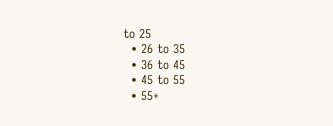to 25
  • 26 to 35
  • 36 to 45
  • 45 to 55
  • 55+